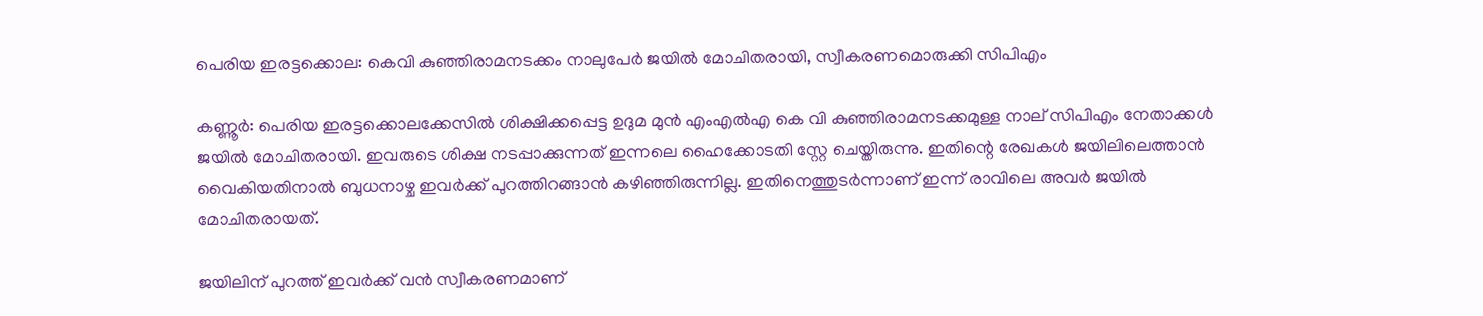പെരിയ ഇരട്ടക്കൊല: കെവി കുഞ്ഞിരാമനടക്കം നാലുപേർ ജയിൽ മോചിതരായി, സ്വീകരണമൊരുക്കി സിപിഎം

കണ്ണൂർ: പെരിയ ഇരട്ടക്കൊലക്കേസിൽ ശിക്ഷിക്കപ്പെട്ട ഉദുമ മുൻ എംഎൽഎ കെ വി കുഞ്ഞിരാമനടക്കമുള്ള നാല് സിപിഎം നേതാക്കൾ ജയിൽ മോചിതരായി. ഇവരുടെ ശിക്ഷ നടപ്പാക്കുന്നത് ഇന്നലെ ഹൈക്കോടതി സ്റ്റേ ചെയ്തിരുന്നു. ഇതിന്റെ രേഖകൾ ജയിലിലെത്താൻ വൈകിയതിനാൽ ബുധനാഴ്ച ഇവർക്ക് പുറത്തിറങ്ങാൻ കഴിഞ്ഞിരുന്നില്ല. ഇതിനെത്തുടർന്നാണ് ഇന്ന് രാവിലെ അവർ ജയിൽ മോചിതരായത്.

ജയിലിന് പുറത്ത് ഇവർക്ക് വൻ സ്വീകരണമാണ്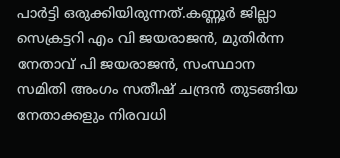പാർട്ടി ഒരുക്കിയിരുന്നത്.കണ്ണൂർ ജില്ലാ സെക്രട്ടറി എം വി ജയരാജൻ, മുതിർന്ന നേതാവ് പി ജയരാജൻ, സംസ്ഥാന സമിതി അംഗം സതീഷ് ചന്ദ്രൻ തുടങ്ങിയ നേതാക്കളും നിരവധി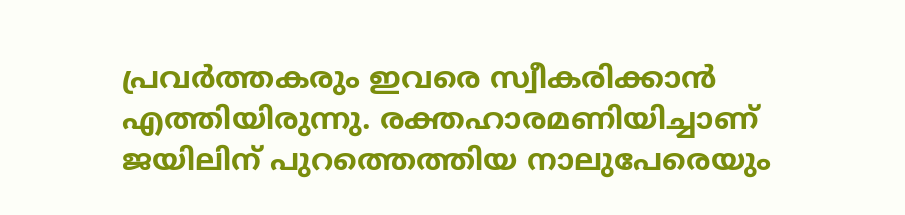പ്രവർത്തകരും ഇവരെ സ്വീകരിക്കാൻ എത്തിയിരുന്നു. രക്തഹാരമണിയിച്ചാണ് ജയിലിന് പുറത്തെത്തിയ നാലുപേരെയും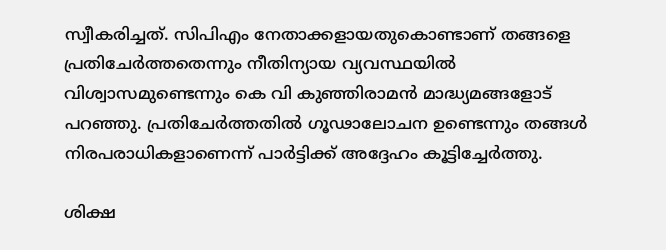സ്വീകരിച്ചത്. സിപിഎം നേതാക്കളായതുകൊണ്ടാണ് തങ്ങളെ പ്രതിചേർത്തതെന്നും നീതിന്യായ വ്യവസ്ഥയിൽ വിശ്വാസമുണ്ടെന്നും കെ വി കുഞ്ഞിരാമൻ മാദ്ധ്യമങ്ങളോട് പറഞ്ഞു. പ്രതിചേർത്തതിൽ ഗൂഢാലോചന ഉണ്ടെന്നും തങ്ങൾ നിരപരാധികളാണെന്ന് പാർട്ടിക്ക് അദ്ദേഹം കൂട്ടിച്ചേർത്തു.

ശിക്ഷ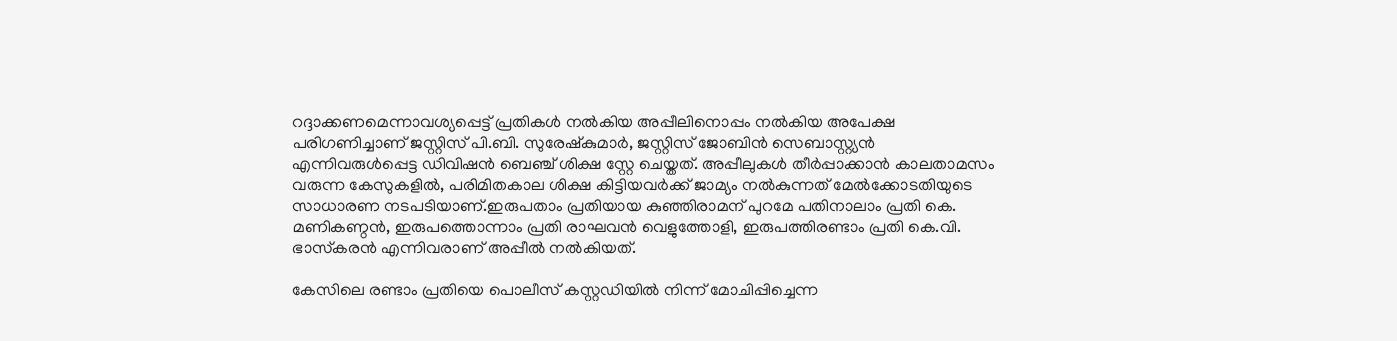റദ്ദാക്കണമെന്നാവശ്യപ്പെട്ട് പ്രതികൾ നൽകിയ അപ്പീലിനൊപ്പം നൽകിയ അപേക്ഷ പരിഗണിച്ചാണ് ജസ്റ്റിസ് പി.ബി. സുരേഷ്‌കുമാർ, ജസ്റ്റിസ് ജോബിൻ സെബാസ്റ്റ്യൻ എന്നിവരുൾപ്പെട്ട ഡിവിഷൻ ബെഞ്ച് ശിക്ഷ സ്റ്റേ ചെയ്തത്. അപ്പീലുകൾ തീർപ്പാക്കാൻ കാലതാമസം വരുന്ന കേസുകളിൽ, പരിമിതകാല ശിക്ഷ കിട്ടിയവർക്ക് ജാമ്യം നൽകുന്നത് മേൽക്കോടതിയുടെ സാധാരണ നടപടിയാണ്.ഇരുപതാം പ്രതിയായ കുഞ്ഞിരാമന് പുറമേ പതിനാലാം പ്രതി കെ. മണികണ്ഠൻ, ഇരുപത്തൊന്നാം പ്രതി രാഘവൻ വെളുത്തോളി, ഇരുപത്തിരണ്ടാം പ്രതി കെ.വി. ഭാസ്‌കരൻ എന്നിവരാണ് അപ്പീൽ നൽകിയത്.

കേസിലെ രണ്ടാം പ്രതിയെ പൊലീസ് കസ്റ്റഡിയിൽ നിന്ന് മോചിപ്പിച്ചെന്ന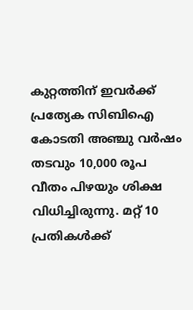കുറ്റത്തിന് ഇവർക്ക് പ്രത്യേക സിബിഐ കോടതി അഞ്ചു വർഷം തടവും 10,000 രൂപ വീതം പിഴയും ശിക്ഷ വിധിച്ചിരുന്നു. മറ്റ് 10 പ്രതികൾക്ക്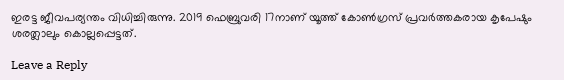ഇരട്ട ജീവപര്യന്തം വിധിച്ചിരുന്നു. 2019 ഫെബ്രുവരി 17നാണ് യൂത്ത് കോൺഗ്രസ് പ്രവർത്തകരായ കൃപേഷും ശരത്ലാലും കൊല്ലപ്പെട്ടത്.

Leave a Reply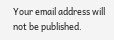Your email address will not be published.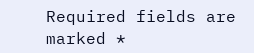Required fields are marked *